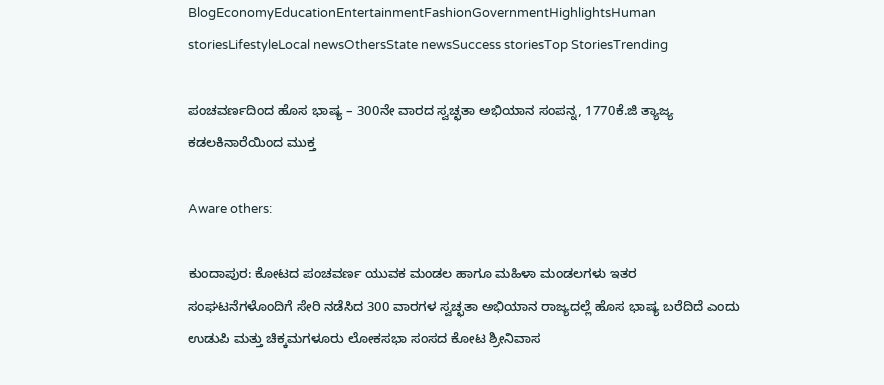BlogEconomyEducationEntertainmentFashionGovernmentHighlightsHuman storiesLifestyleLocal newsOthersState newsSuccess storiesTop StoriesTrending

ಪಂಚವರ್ಣದಿಂದ ಹೊಸ ಭಾಷ್ಯ – 300ನೇ ವಾರದ ಸ್ವಚ್ಛತಾ ಅಭಿಯಾನ ಸಂಪನ್ನ, 1770ಕೆ.ಜಿ ತ್ಯಾಜ್ಯ ಕಡಲಕಿನಾರೆಯಿಂದ ಮುಕ್ತ

Aware others:

ಕುಂದಾಪುರ: ಕೋಟದ ಪಂಚವರ್ಣ ಯುವಕ ಮಂಡಲ ಹಾಗೂ ಮಹಿಳಾ ಮಂಡಲಗಳು ಇತರ ಸಂಘಟನೆಗಳೊಂದಿಗೆ ಸೇರಿ ನಡೆಸಿದ 300 ವಾರಗಳ ಸ್ವಚ್ಛತಾ ಅಭಿಯಾನ ರಾಜ್ಯದಲ್ಲೆ ಹೊಸ ಭಾಷ್ಯ ಬರೆದಿದೆ ಎಂದು ಉಡುಪಿ ಮತ್ತು ಚಿಕ್ಕಮಗಳೂರು ಲೋಕಸಭಾ ಸಂಸದ ಕೋಟ ಶ್ರೀನಿವಾಸ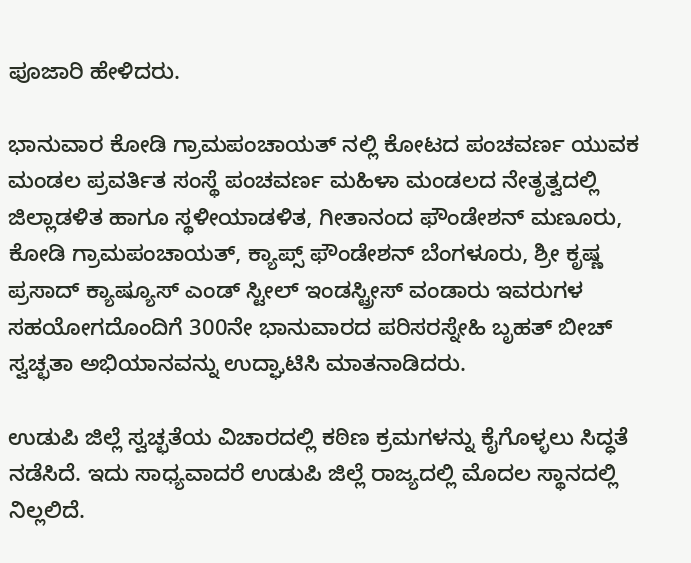ಪೂಜಾರಿ ಹೇಳಿದರು.

ಭಾನುವಾರ ಕೋಡಿ ಗ್ರಾಮಪಂಚಾಯತ್ ನಲ್ಲಿ ಕೋಟದ ಪಂಚವರ್ಣ ಯುವಕ ಮಂಡಲ ಪ್ರವರ್ತಿತ ಸಂಸ್ಥೆ ಪಂಚವರ್ಣ ಮಹಿಳಾ ಮಂಡಲದ ನೇತೃತ್ವದಲ್ಲಿ ಜಿಲ್ಲಾಡಳಿತ ಹಾಗೂ ಸ್ಥಳೀಯಾಡಳಿತ, ಗೀತಾನಂದ ಫೌಂಡೇಶನ್ ಮಣೂರು, ಕೋಡಿ ಗ್ರಾಮಪಂಚಾಯತ್, ಕ್ಯಾಪ್ಸ್ ಫೌಂಡೇಶನ್ ಬೆಂಗಳೂರು, ಶ್ರೀ ಕೃಷ್ಣ ಪ್ರಸಾದ್ ಕ್ಯಾಷ್ಯೂಸ್ ಎಂಡ್ ಸ್ಟೀಲ್ ಇಂಡಸ್ಟ್ರೀಸ್ ವಂಡಾರು ಇವರುಗಳ  ಸಹಯೋಗದೊಂದಿಗೆ 300ನೇ ಭಾನುವಾರದ ಪರಿಸರಸ್ನೇಹಿ ಬೃಹತ್ ಬೀಚ್ ಸ್ವಚ್ಛತಾ ಅಭಿಯಾನವನ್ನು ಉದ್ಘಾಟಿಸಿ ಮಾತನಾಡಿದರು.

ಉಡುಪಿ ಜಿಲ್ಲೆ ಸ್ವಚ್ಛತೆಯ ವಿಚಾರದಲ್ಲಿ‌ ಕಠಿಣ ಕ್ರಮಗಳನ್ನು ಕೈಗೊಳ್ಳಲು ಸಿದ್ಧತೆ ನಡೆಸಿದೆ. ಇದು ಸಾಧ್ಯವಾದರೆ ಉಡುಪಿ ಜಿಲ್ಲೆ ರಾಜ್ಯದಲ್ಲಿ ಮೊದಲ ಸ್ಥಾನದಲ್ಲಿ ನಿಲ್ಲಲಿದೆ.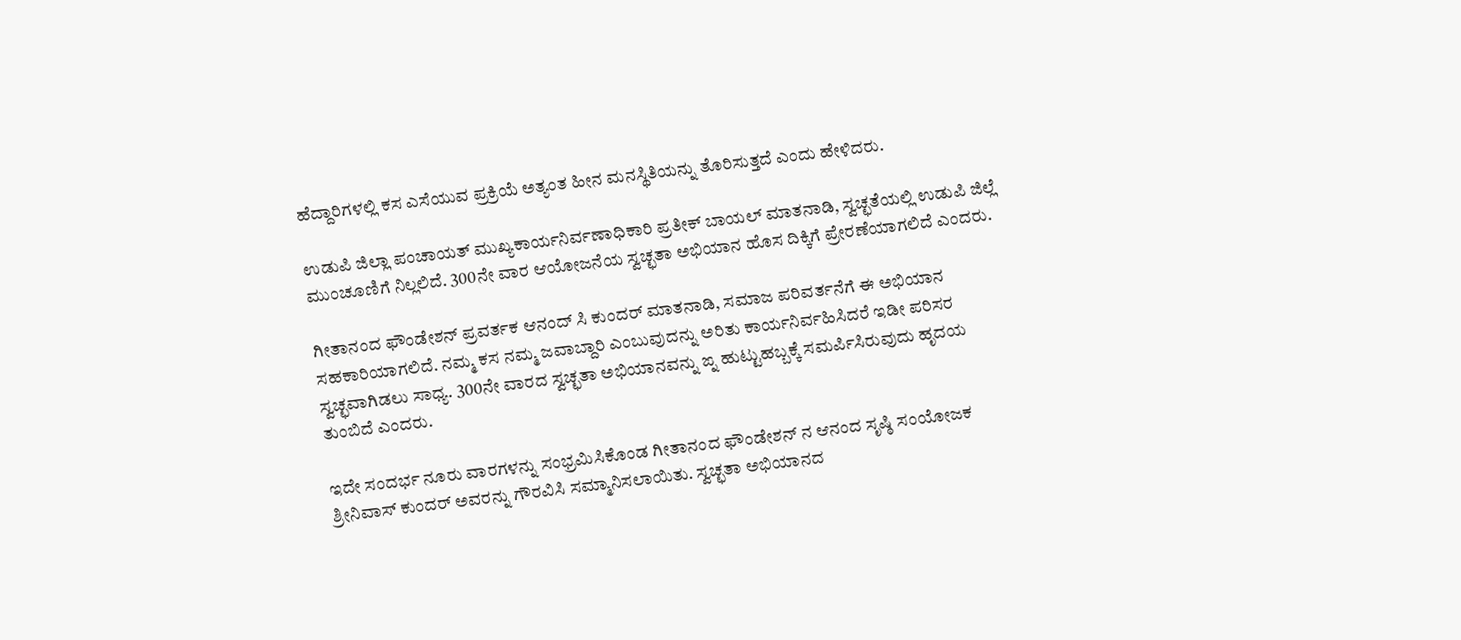ಹೆದ್ದಾರಿಗಳಲ್ಲಿ ಕಸ ಎಸೆಯುವ ಪ್ರಕ್ರಿಯೆ ಅತ್ಯಂತ ಹೀನ ಮನಸ್ಥಿತಿಯನ್ನು ತೊರಿಸುತ್ತದೆ ಎಂದು ಹೇಳಿದರು.

ಉಡುಪಿ ಜಿಲ್ಲಾ ಪಂಚಾಯತ್ ಮುಖ್ಯಕಾರ್ಯನಿರ್ವಣಾಧಿಕಾರಿ ಪ್ರತೀಕ್ ಬಾಯಲ್ ಮಾತನಾಡಿ, ಸ್ವಚ್ಛತೆಯಲ್ಲಿ ಉಡುಪಿ ಜಿಲ್ಲೆ ಮುಂಚೂಣಿಗೆ ನಿಲ್ಲಲಿದೆ. 300ನೇ ವಾರ ಆಯೋಜನೆಯ ಸ್ವಚ್ಛತಾ ಅಭಿಯಾನ ಹೊಸ ದಿಕ್ಕಿಗೆ ಪ್ರೇರಣೆಯಾಗಲಿದೆ ಎಂದರು.

ಗೀತಾನಂದ ಫೌಂಡೇಶನ್ ಪ್ರವರ್ತಕ ಆನಂದ್ ಸಿ ಕುಂದರ್ ಮಾತನಾಡಿ, ಸಮಾಜ ಪರಿವರ್ತನೆಗೆ ಈ ಅಭಿಯಾನ ಸಹಕಾರಿಯಾಗಲಿದೆ. ನಮ್ಮ ಕಸ ನಮ್ಮ ಜವಾಬ್ದಾರಿ ಎಂಬುವುದನ್ನು ಅರಿತು ಕಾರ್ಯನಿರ್ವಹಿಸಿದರೆ ಇಡೀ ಪರಿಸರ ಸ್ವಚ್ಛವಾಗಿಡಲು ಸಾಧ್ಯ. 300ನೇ ವಾರದ ಸ್ವಚ್ಛತಾ ಅಭಿಯಾನವನ್ನು ಙ್ನ ಹುಟ್ಟುಹಬ್ಬಕ್ಕೆ ಸಮರ್ಪಿಸಿರುವುದು ಹೃದಯ ತುಂಬಿದೆ ಎಂದರು.

ಇದೇ ಸಂದರ್ಭ ನೂರು ವಾರಗಳನ್ನು ಸಂಭ್ರಮಿಸಿಕೊಂಡ ಗೀತಾನಂದ ಫೌಂಡೇಶನ್ ನ ಆನಂದ ಸೃಷ್ಠಿ ಸಂಯೋಜಕ‌ ಶ್ರೀನಿವಾಸ್ ಕುಂದರ್ ಅವರನ್ನು ಗೌರವಿಸಿ ಸಮ್ಮಾನಿಸಲಾಯಿತು. ಸ್ವಚ್ಛತಾ ಅಭಿಯಾನದ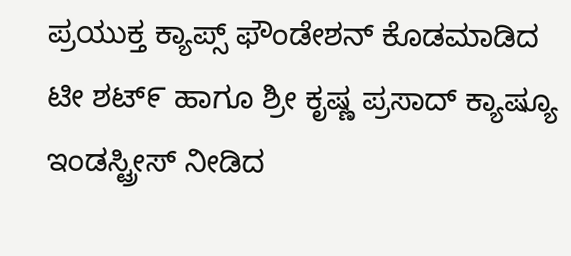ಪ್ರಯುಕ್ತ ಕ್ಯಾಪ್ಸ್ ಫೌಂಡೇಶನ್ ಕೊಡಮಾಡಿದ ಟೀ ಶಟ್೯ ಹಾಗೂ ಶ್ರೀ ಕೃಷ್ಣ ಪ್ರಸಾದ್ ಕ್ಯಾಷ್ಯೂ ಇಂಡಸ್ಟ್ರೀಸ್ ನೀಡಿದ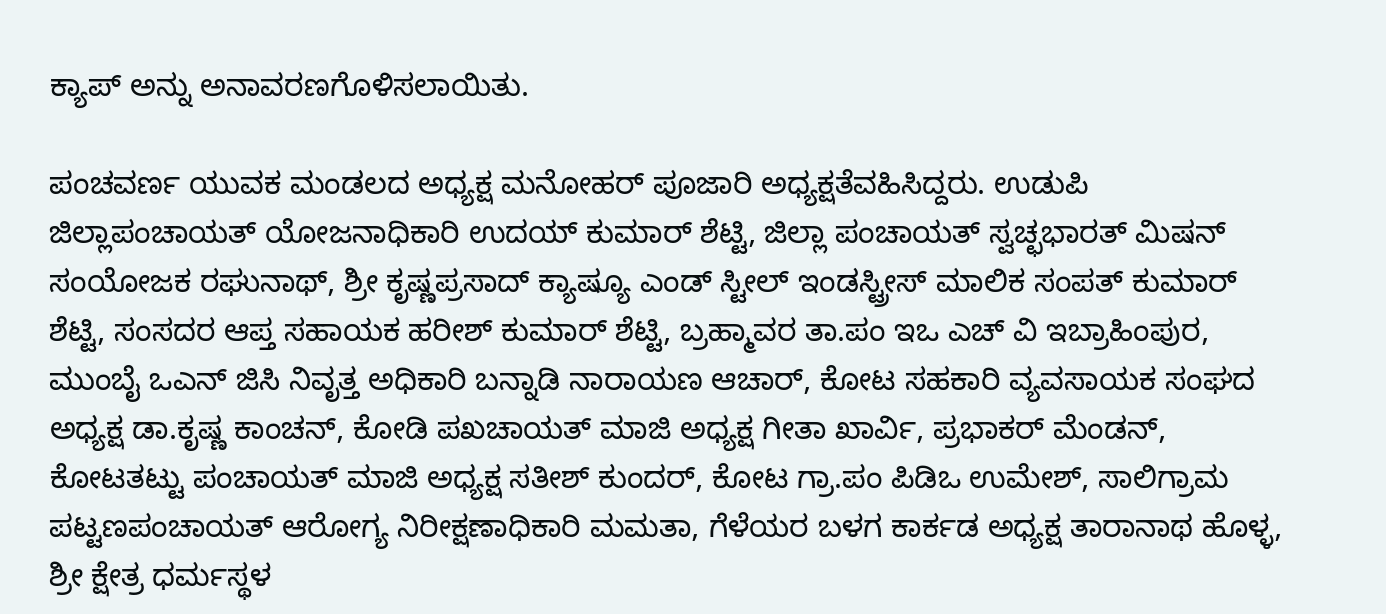ಕ್ಯಾಪ್ ಅನ್ನು ಅನಾವರಣಗೊಳಿಸಲಾಯಿತು.

ಪಂಚವರ್ಣ ಯುವಕ ಮಂಡಲದ ಅಧ್ಯಕ್ಷ ಮನೋಹರ್ ಪೂಜಾರಿ ಅಧ್ಯಕ್ಷತೆವಹಿಸಿದ್ದರು. ಉಡುಪಿ ಜಿಲ್ಲಾಪಂಚಾಯತ್ ಯೋಜನಾಧಿಕಾರಿ ಉದಯ್ ಕುಮಾರ್ ಶೆಟ್ಟಿ, ಜಿಲ್ಲಾ ಪಂಚಾಯತ್ ಸ್ವಚ್ಛಭಾರತ್ ಮಿಷನ್ ಸಂಯೋಜಕ ರಘುನಾಥ್, ಶ್ರೀ ಕೃಷ್ಣಪ್ರಸಾದ್ ಕ್ಯಾಷ್ಯೂ ಎಂಡ್ ಸ್ಟೀಲ್ ಇಂಡಸ್ಟ್ರೀಸ್ ಮಾಲಿಕ ಸಂಪತ್ ಕುಮಾರ್ ಶೆಟ್ಟಿ, ಸಂಸದರ ಆಪ್ತ ಸಹಾಯಕ ಹರೀಶ್ ಕುಮಾರ್ ಶೆಟ್ಟಿ, ಬ್ರಹ್ಮಾವರ ತಾ.ಪಂ ಇಒ ಎಚ್ ವಿ ಇಬ್ರಾಹಿಂಪುರ, ಮುಂಬೈ ಒಎನ್ ಜಿಸಿ ನಿವೃತ್ತ ಅಧಿಕಾರಿ ಬನ್ನಾಡಿ ನಾರಾಯಣ ಆಚಾರ್, ಕೋಟ ಸಹಕಾರಿ ವ್ಯವಸಾಯಕ ಸಂಘದ ಅಧ್ಯಕ್ಷ ಡಾ.ಕೃಷ್ಣ ಕಾಂಚನ್, ಕೋಡಿ ಪಖಚಾಯತ್ ಮಾಜಿ ಅಧ್ಯಕ್ಷ ಗೀತಾ ಖಾರ್ವಿ, ಪ್ರಭಾಕರ್ ಮೆಂಡನ್, ಕೋಟತಟ್ಟು ಪಂಚಾಯತ್ ಮಾಜಿ ಅಧ್ಯಕ್ಷ ಸತೀಶ್ ಕುಂದರ್, ಕೋಟ ಗ್ರಾ.ಪಂ ಪಿಡಿಒ ಉಮೇಶ್, ಸಾಲಿಗ್ರಾಮ ಪಟ್ಟಣಪಂಚಾಯತ್ ಆರೋಗ್ಯ ನಿರೀಕ್ಷಣಾಧಿಕಾರಿ ಮಮತಾ, ಗೆಳೆಯರ ಬಳಗ ಕಾರ್ಕಡ ಅಧ್ಯಕ್ಷ ತಾರಾನಾಥ ಹೊಳ್ಳ, ಶ್ರೀ ಕ್ಷೇತ್ರ ಧರ್ಮಸ್ಥಳ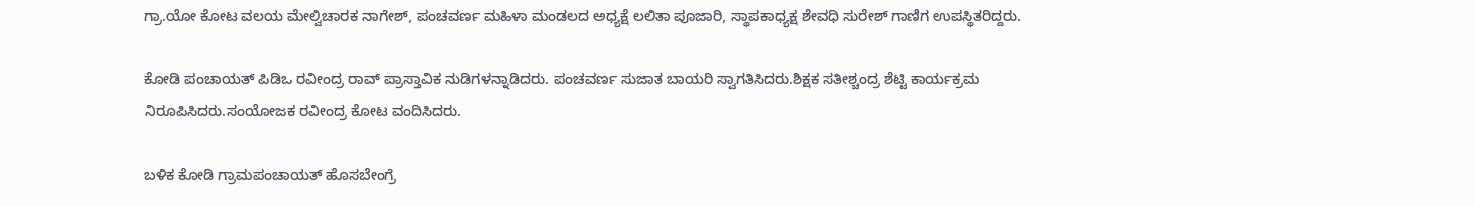ಗ್ರಾ.ಯೋ ಕೋಟ ವಲಯ ಮೇಲ್ವಿಚಾರಕ ನಾಗೇಶ್, ಪಂಚವರ್ಣ ಮಹಿಳಾ‌ ಮಂಡಲದ ಅಧ್ಯಕ್ಷೆ ಲಲಿತಾ ಪೂಜಾರಿ, ಸ್ಥಾಪಕಾಧ್ಯಕ್ಷ ಶೇವಧಿ ಸುರೇಶ್ ಗಾಣಿಗ ಉಪಸ್ಥಿತರಿದ್ದರು.

ಕೋಡಿ ಪಂಚಾಯತ್ ಪಿಡಿಒ ರವೀಂದ್ರ ರಾವ್ ಪ್ರಾಸ್ತಾವಿಕ ನುಡಿಗಳನ್ನಾಡಿದರು. ಪಂಚವರ್ಣ ಸುಜಾತ ಬಾಯರಿ ಸ್ವಾಗತಿಸಿದರು.ಶಿಕ್ಷಕ ಸತೀಶ್ಚಂದ್ರ ಶೆಟ್ಟಿ ಕಾರ್ಯಕ್ರಮ ನಿರೂಪಿಸಿದರು.ಸಂಯೋಜಕ ರವೀಂದ್ರ ಕೋಟ ವಂದಿಸಿದರು.

ಬಳಿಕ ಕೋಡಿ ಗ್ರಾಮಪಂಚಾಯತ್ ಹೊಸಬೇಂಗ್ರೆ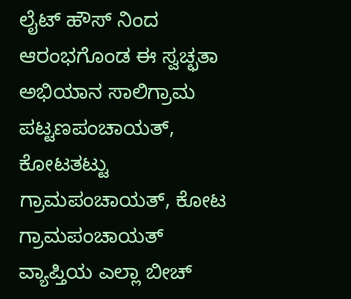ಲೈಟ್ ಹೌಸ್ ನಿಂದ ಆರಂಭಗೊಂಡ ಈ ಸ್ವಚ್ಛತಾ ಅಭಿಯಾನ ಸಾಲಿಗ್ರಾಮ ಪಟ್ಟಣಪಂಚಾಯತ್, ಕೋಟತಟ್ಟು ಗ್ರಾಮಪಂಚಾಯತ್, ಕೋಟ ಗ್ರಾಮಪಂಚಾಯತ್ ವ್ಯಾಪ್ತಿಯ ಎಲ್ಲಾ ಬೀಚ್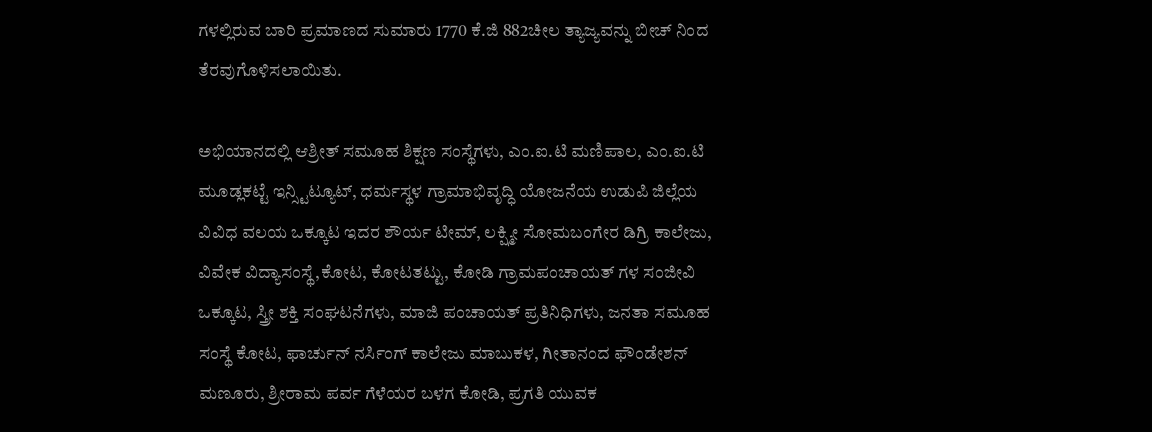ಗಳಲ್ಲಿರುವ ಬಾರಿ ಪ್ರಮಾಣದ ಸುಮಾರು 1770 ಕೆ.ಜಿ 882ಚೀಲ ತ್ಯಾಜ್ಯವನ್ನು ಬೀಚ್ ನಿಂದ ತೆರವುಗೊಳಿಸಲಾಯಿತು.

ಅಭಿಯಾನದಲ್ಲಿ ಆಶ್ರೀತ್ ಸಮೂಹ ಶಿಕ್ಷಣ ಸಂಸ್ಥೆಗಳು, ಎಂ.ಐ.ಟಿ ಮಣಿಪಾಲ, ಎಂ‌.ಐ.ಟಿ ಮೂಡ್ಲಕಟ್ಟೆ ಇನ್ಸ್ಟಿಟ್ಯೂಟ್, ಧರ್ಮಸ್ಥಳ ಗ್ರಾಮಾಭಿವೃದ್ಧಿ ಯೋಜನೆಯ ಉಡುಪಿ ಜಿಲ್ಲೆಯ ವಿವಿಧ ವಲಯ ಒಕ್ಕೂಟ ಇದರ ಶೌರ್ಯ ಟೀಮ್, ಲಕ್ಷ್ಮೀ ಸೋಮಬಂಗೇರ ಡಿಗ್ರಿ ಕಾಲೇಜು, ವಿವೇಕ ವಿದ್ಯಾಸಂಸ್ಥೆ,ಕೋಟ, ಕೋಟತಟ್ಟು, ಕೋಡಿ ಗ್ರಾಮಪಂಚಾಯತ್ ಗಳ ಸಂಜೀವಿ ಒಕ್ಕೂಟ, ಸ್ತ್ರೀ ಶಕ್ತಿ ಸಂಘಟನೆಗಳು, ಮಾಜಿ ಪಂಚಾಯತ್ ಪ್ರತಿನಿಧಿಗಳು, ಜನತಾ ಸಮೂಹ ಸಂಸ್ಥೆ ಕೋಟ, ಫಾರ್ಚುನ್ ನರ್ಸಿಂಗ್ ಕಾಲೇಜು ಮಾಬುಕಳ, ಗೀತಾನಂದ ಫೌಂಡೇಶನ್ ಮಣೂರು, ಶ್ರೀರಾಮ ಪರ್ವ ಗೆಳೆಯರ ಬಳಗ ಕೋಡಿ, ಪ್ರಗತಿ ಯುವಕ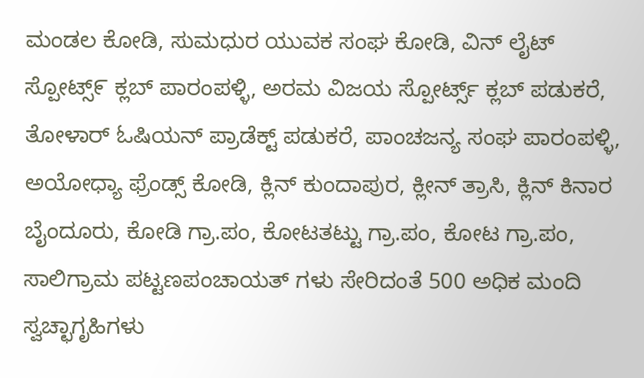ಮಂಡಲ ಕೋಡಿ, ಸುಮಧುರ ಯುವಕ ಸಂಘ ಕೋಡಿ, ವಿನ್ ಲೈಟ್ ಸ್ಪೋಟ್ಸ್೯ ಕ್ಲಬ್ ಪಾರಂಪಳ್ಳಿ, ಅರಮ ವಿಜಯ ಸ್ಪೋರ್ಟ್ಸ್ ಕ್ಲಬ್ ಪಡುಕರೆ, ತೋಳಾರ್ ಓಷಿಯನ್ ಪ್ರಾಡೆಕ್ಟ್ ಪಡುಕರೆ, ಪಾಂಚಜನ್ಯ ಸಂಘ ಪಾರಂಪಳ್ಳಿ, ಅಯೋಧ್ಯಾ ಫ್ರೆಂಡ್ಸ್ ಕೋಡಿ, ಕ್ಲಿನ್ ಕುಂದಾಪುರ, ಕ್ಲೀನ್ ತ್ರಾಸಿ, ಕ್ಲಿನ್ ಕಿನಾರ ಬೈಂದೂರು, ಕೋಡಿ ಗ್ರಾ.ಪಂ, ಕೋಟತಟ್ಟು ಗ್ರಾ.ಪಂ, ಕೋಟ ಗ್ರಾ.ಪಂ, ಸಾಲಿಗ್ರಾಮ ಪಟ್ಟಣಪಂಚಾಯತ್ ಗಳು ಸೇರಿದಂತೆ 500 ಅಧಿಕ ಮಂದಿ ಸ್ವಚ್ಛಾಗೃಹಿಗಳು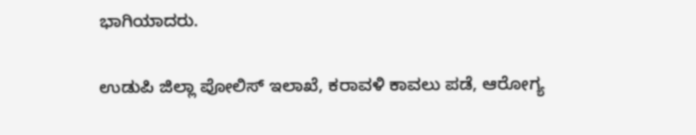ಭಾಗಿಯಾದರು.

ಉಡುಪಿ ಜಿಲ್ಲಾ ಪೋಲಿಸ್ ಇಲಾಖೆ, ಕರಾವಳಿ ಕಾವಲು ಪಡೆ, ಆರೋಗ್ಯ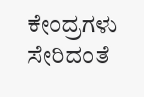ಕೇಂದ್ರಗಳು ಸೇರಿದಂತೆ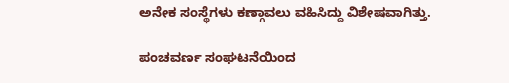ಅನೇಕ ಸಂಸ್ಥೆಗಳು ಕಣ್ಗಾವಲು ವಹಿಸಿದ್ದು ವಿಶೇಷವಾಗಿತ್ತು.

ಪಂಚವರ್ಣ ಸಂಘಟನೆಯಿಂದ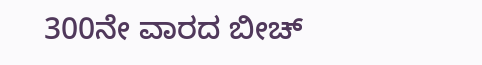300ನೇ ವಾರದ ಬೀಚ್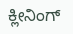ಕ್ಲೀನಿಂಗ್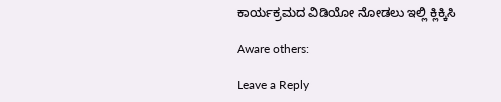ಕಾರ್ಯಕ್ರಮದ ವಿಡಿಯೋ ನೋಡಲು ಇಲ್ಲಿ ಕ್ಲಿಕ್ಕಿಸಿ

Aware others:

Leave a Reply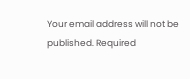Your email address will not be published. Required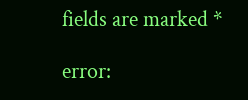fields are marked *

error: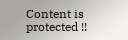Content is protected !!